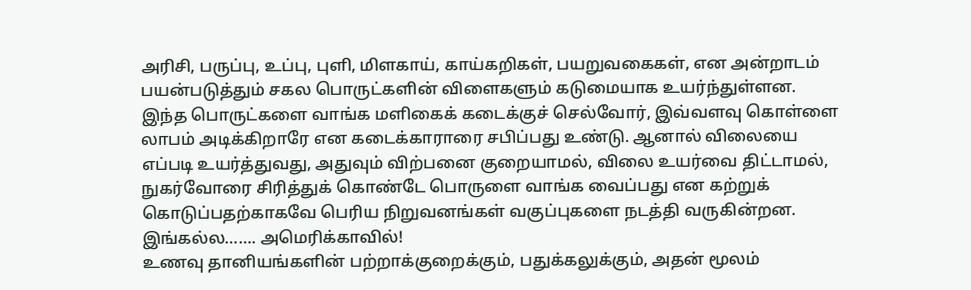அரிசி, பருப்பு, உப்பு, புளி, மிளகாய், காய்கறிகள், பயறுவகைகள், என அன்றாடம் பயன்படுத்தும் சகல பொருட்களின் விளைகளும் கடுமையாக உயர்ந்துள்ளன. இந்த பொருட்களை வாங்க மளிகைக் கடைக்குச் செல்வோர், இவ்வளவு கொள்ளை லாபம் அடிக்கிறாரே என கடைக்காராரை சபிப்பது உண்டு. ஆனால் விலையை எப்படி உயர்த்துவது, அதுவும் விற்பனை குறையாமல், விலை உயர்வை திட்டாமல், நுகர்வோரை சிரித்துக் கொண்டே பொருளை வாங்க வைப்பது என கற்றுக் கொடுப்பதற்காகவே பெரிய நிறுவனங்கள் வகுப்புகளை நடத்தி வருகின்றன. இங்கல்ல……. அமெரிக்காவில்!
உணவு தானியங்களின் பற்றாக்குறைக்கும், பதுக்கலுக்கும், அதன் மூலம்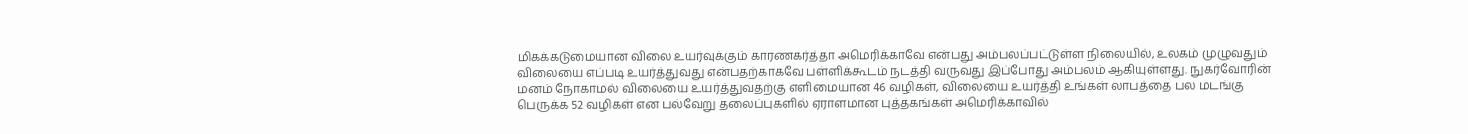மிகக்கடுமையான விலை உயர்வுக்கும் காரணகர்த்தா அமெரிக்காவே என்பது அம்பலப்பட்டுள்ள நிலையில், உலகம் முழுவதும் விலையை எப்படி உயர்த்துவது என்பதற்காகவே பள்ளிக்கூடம் நடத்தி வருவது இப்போது அம்பலம் ஆகியுள்ளது. நுகர்வோரின் மனம் நோகாமல் விலையை உயர்த்துவதற்கு எளிமையான 46 வழிகள், விலையை உயர்த்தி உங்கள் லாபத்தை பல மடங்கு பெருக்க 52 வழிகள் என பல்வேறு தலைப்புகளில் ஏராளமான புத்தகங்கள் அமெரிக்காவில்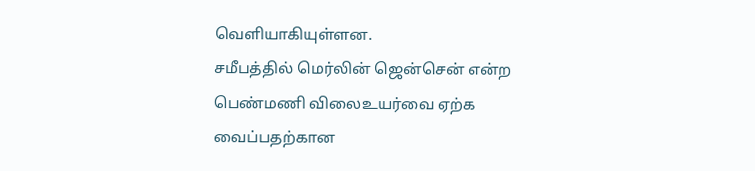வெளியாகியுள்ளன.
சமீபத்தில் மெர்லின் ஜென்சென் என்ற பெண்மணி விலைஉயர்வை ஏற்க வைப்பதற்கான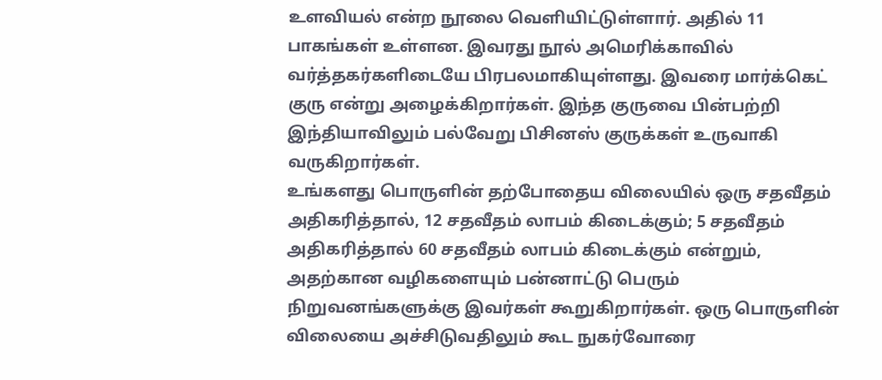உளவியல் என்ற நூலை வெளியிட்டுள்ளார். அதில் 11 பாகங்கள் உள்ளன. இவரது நூல் அமெரிக்காவில் வர்த்தகர்களிடையே பிரபலமாகியுள்ளது. இவரை மார்க்கெட் குரு என்று அழைக்கிறார்கள். இந்த குருவை பின்பற்றி இந்தியாவிலும் பல்வேறு பிசினஸ் குருக்கள் உருவாகி வருகிறார்கள்.
உங்களது பொருளின் தற்போதைய விலையில் ஒரு சதவீதம் அதிகரித்தால், 12 சதவீதம் லாபம் கிடைக்கும்; 5 சதவீதம் அதிகரித்தால் 60 சதவீதம் லாபம் கிடைக்கும் என்றும், அதற்கான வழிகளையும் பன்னாட்டு பெரும் நிறுவனங்களுக்கு இவர்கள் கூறுகிறார்கள். ஒரு பொருளின் விலையை அச்சிடுவதிலும் கூட நுகர்வோரை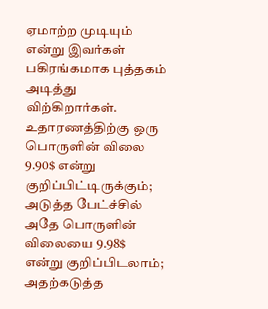ஏமாற்ற முடியும் என்று இவர்கள் பகிரங்கமாக புத்தகம் அடித்து விற்கிறார்கள். உதாரணத்திற்கு ஒரு பொருளின் விலை 9.90$ என்று குறிப்பிட்டிருக்கும்; அடுத்த பேட்ச்சில் அதே பொருளின் விலையை 9.98$ என்று குறிப்பிடலாம்;
அதற்கடுத்த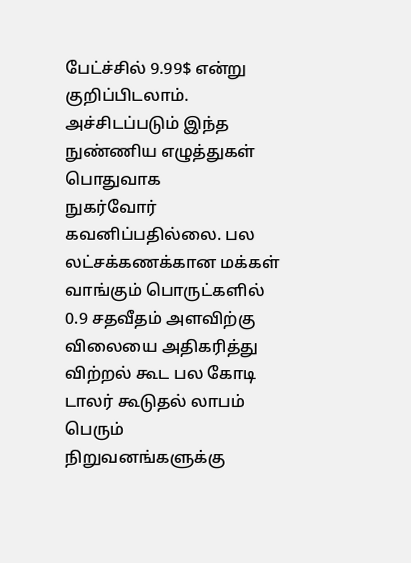பேட்ச்சில் 9.99$ என்று குறிப்பிடலாம். அச்சிடப்படும் இந்த நுண்ணிய எழுத்துகள் பொதுவாக
நுகர்வோர் கவனிப்பதில்லை. பல லட்சக்கணக்கான மக்கள் வாங்கும் பொருட்களில் 0.9 சதவீதம் அளவிற்கு விலையை அதிகரித்து விற்றல் கூட பல கோடி டாலர் கூடுதல் லாபம் பெரும் நிறுவனங்களுக்கு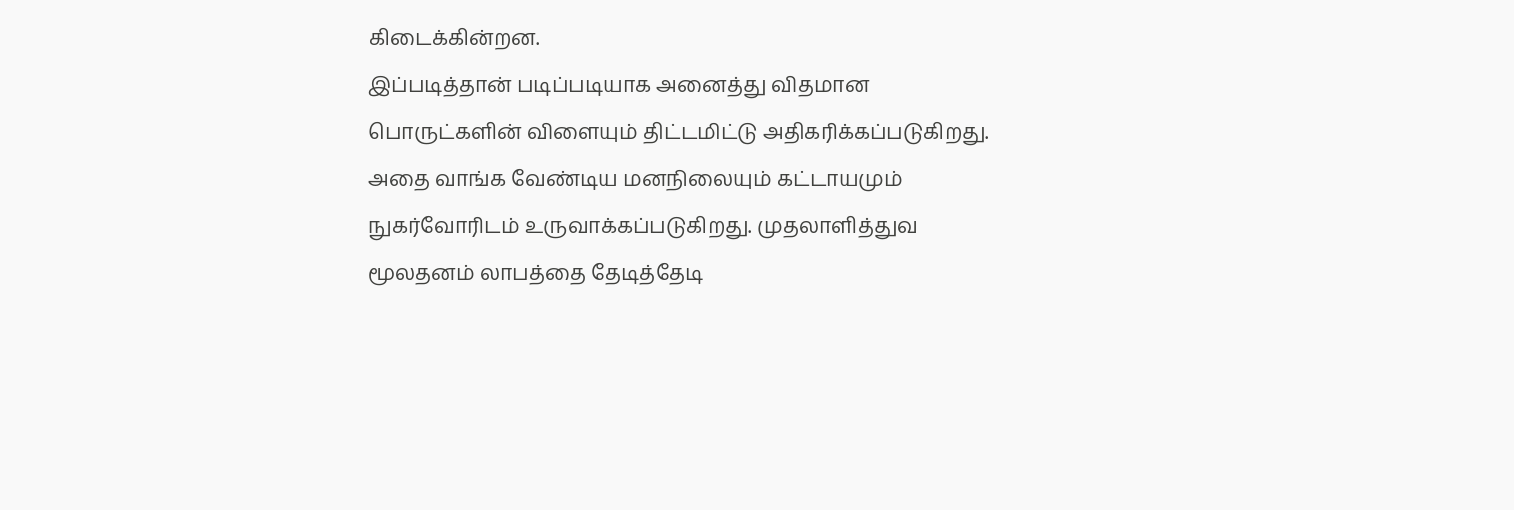கிடைக்கின்றன.
இப்படித்தான் படிப்படியாக அனைத்து விதமான பொருட்களின் விளையும் திட்டமிட்டு அதிகரிக்கப்படுகிறது. அதை வாங்க வேண்டிய மனநிலையும் கட்டாயமும் நுகர்வோரிடம் உருவாக்கப்படுகிறது. முதலாளித்துவ மூலதனம் லாபத்தை தேடித்தேடி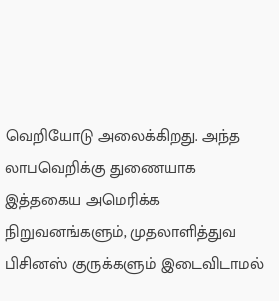வெறியோடு அலைக்கிறது. அந்த லாபவெறிக்கு துணையாக இத்தகைய அமெரிக்க நிறுவனங்களும், முதலாளித்துவ பிசினஸ் குருக்களும் இடைவிடாமல்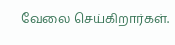வேலை செய்கிறார்கள்.